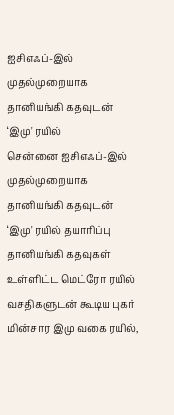ஐசிஎஃப்-இல் முதல்முறையாக தானியங்கி கதவுடன் ‘இமு' ரயில்
சென்னை ஐசிஎஃப்-இல் முதல்முறையாக தானியங்கி கதவுடன் ‘இமு' ரயில் தயாரிப்பு
தானியங்கி கதவுகள் உள்ளிட்ட மெட்ரோ ரயில் வசதிகளுடன் கூடிய புகர் மின்சார இமு வகை ரயில்,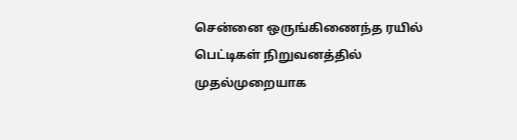சென்னை ஒருங்கிணைந்த ரயில் பெட்டிகள் நிறுவனத்தில் முதல்முறையாக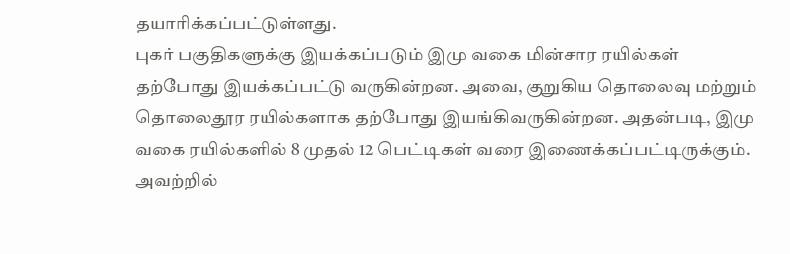தயாரிக்கப்பட்டுள்ளது.
புகர் பகுதிகளுக்கு இயக்கப்படும் இமு வகை மின்சார ரயில்கள் தற்போது இயக்கப்பட்டு வருகின்றன. அவை, குறுகிய தொலைவு மற்றும் தொலைதூர ரயில்களாக தற்போது இயங்கிவருகின்றன. அதன்படி, இமு வகை ரயில்களில் 8 முதல் 12 பெட்டிகள் வரை இணைக்கப்பட்டிருக்கும். அவற்றில்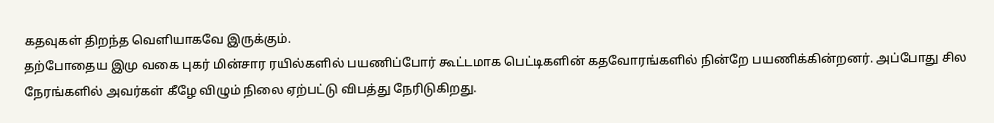கதவுகள் திறந்த வெளியாகவே இருக்கும்.
தற்போதைய இமு வகை புகர் மின்சார ரயில்களில் பயணிப்போர் கூட்டமாக பெட்டிகளின் கதவோரங்களில் நின்றே பயணிக்கின்றனர். அப்போது சில நேரங்களில் அவர்கள் கீழே விழும் நிலை ஏற்பட்டு விபத்து நேரிடுகிறது.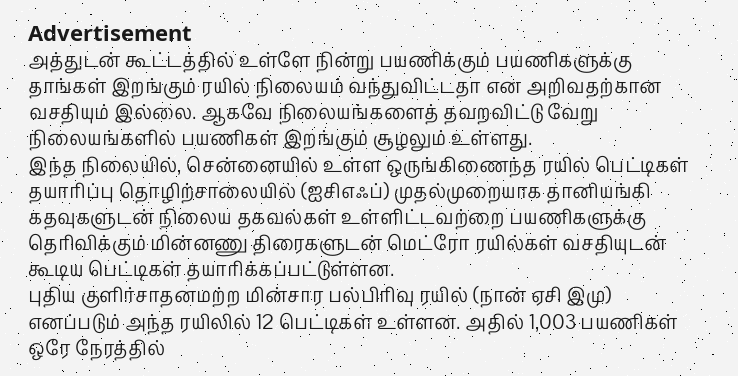Advertisement
அத்துடன் கூட்டத்தில் உள்ளே நின்று பயணிக்கும் பயணிகளுக்கு தாங்கள் இறங்கும் ரயில் நிலையம் வந்துவிட்டதா என அறிவதற்கான வசதியும் இல்லை. ஆகவே நிலையங்களைத் தவறவிட்டு வேறு நிலையங்களில் பயணிகள் இறங்கும் சூழலும் உள்ளது.
இந்த நிலையில், சென்னையில் உள்ள ஒருங்கிணைந்த ரயில் பெட்டிகள் தயாரிப்பு தொழிற்சாலையில் (ஐசிஎஃப்) முதல்முறையாக தானியங்கி கதவுகளுடன் நிலைய தகவல்கள் உள்ளிட்டவற்றை பயணிகளுக்கு தெரிவிக்கும் மின்னணு திரைகளுடன் மெட்ரோ ரயில்கள் வசதியுடன் கூடிய பெட்டிகள் தயாரிக்கப்பட்டுள்ளன.
புதிய குளிர்சாதனமற்ற மின்சார பல்பிரிவு ரயில் (நான் ஏசி இமு) எனப்படும் அந்த ரயிலில் 12 பெட்டிகள் உள்ளன. அதில் 1,003 பயணிகள் ஒரே நேரத்தில்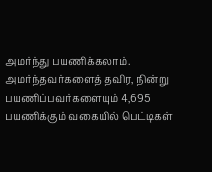அமர்ந்து பயணிக்கலாம். அமர்ந்தவர்களைத் தவிர, நின்று பயணிப்பவர்களையும் 4,695 பயணிக்கும் வகையில் பெட்டிகள்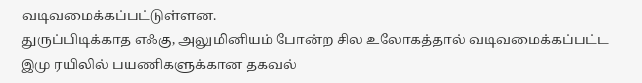வடிவமைக்கப்பட்டுள்ளன.
துருப்பிடிக்காத எஃகு, அலுமினியம் போன்ற சில உலோகத்தால் வடிவமைக்கப்பட்ட இமு ரயிலில் பயணிகளுக்கான தகவல்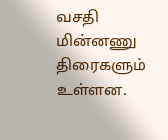வசதி மின்னணு திரைகளும் உள்ளன.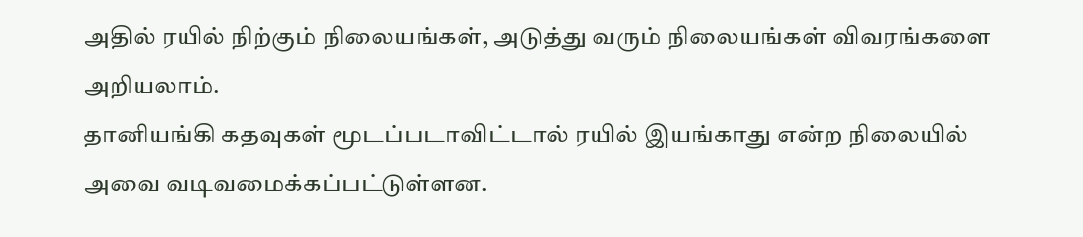அதில் ரயில் நிற்கும் நிலையங்கள், அடுத்து வரும் நிலையங்கள் விவரங்களை அறியலாம்.
தானியங்கி கதவுகள் மூடப்படாவிட்டால் ரயில் இயங்காது என்ற நிலையில் அவை வடிவமைக்கப்பட்டுள்ளன.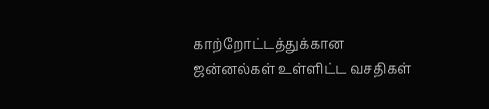காற்றோட்டத்துக்கான ஜன்னல்கள் உள்ளிட்ட வசதிகள்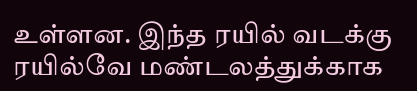உள்ளன. இந்த ரயில் வடக்கு ரயில்வே மண்டலத்துக்காக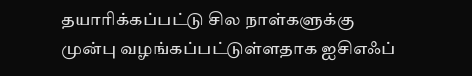தயாரிக்கப்பட்டு சில நாள்களுக்கு முன்பு வழங்கப்பட்டுள்ளதாக ஐசிஎஃப்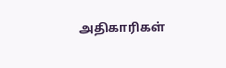அதிகாரிகள்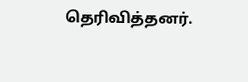தெரிவித்தனர்.